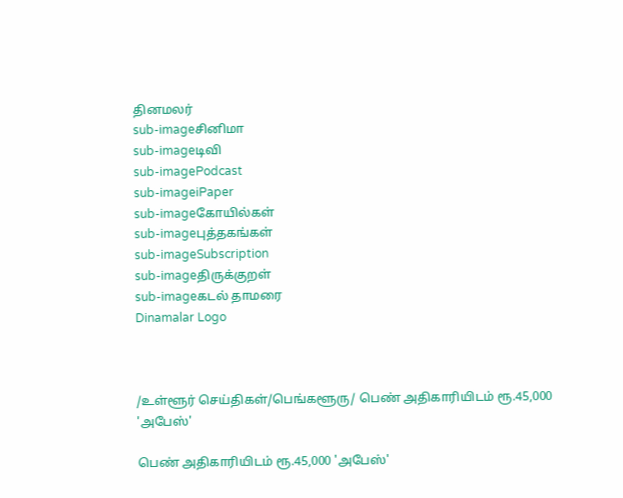தினமலர்
sub-imageசினிமா
sub-imageடிவி
sub-imagePodcast
sub-imageiPaper
sub-imageகோயில்கள்
sub-imageபுத்தகங்கள்
sub-imageSubscription
sub-imageதிருக்குறள்
sub-imageகடல் தாமரை
Dinamalar Logo



/உள்ளூர் செய்திகள்/பெங்களூரு/ பெண் அதிகாரியிடம் ரூ.45,000 'அபேஸ்'

பெண் அதிகாரியிடம் ரூ.45,000 'அபேஸ்'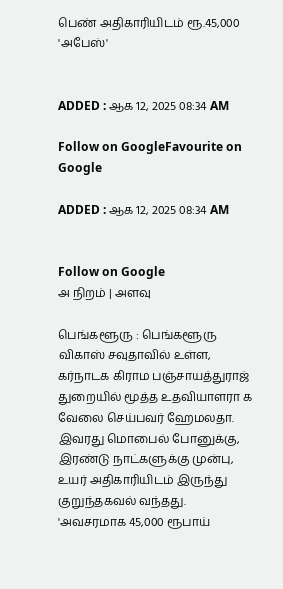பெண் அதிகாரியிடம் ரூ.45,000 'அபேஸ்'


ADDED : ஆக 12, 2025 08:34 AM

Follow on GoogleFavourite on Google

ADDED : ஆக 12, 2025 08:34 AM


Follow on Google
அ நிறம் | அளவு

பெங்களூரு : பெங்களூரு விகாஸ் சவுதாவில் உள்ள, கர்நாடக கிராம பஞ்சாயத்துராஜ் துறையில் மூத்த உதவியாளரா க வேலை செய்பவர் ஹேமலதா. இவரது மொபைல் போனுக்கு, இரண்டு நாட்களுக்கு முன்பு, உயர் அதிகாரியிடம் இருந்து குறுந்தகவல் வந்தது. 'அவசரமாக 45,000 ரூபாய்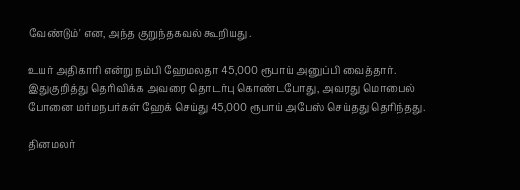வேண்டும்' என, அந்த குறுந்தகவல் கூறியது .

உயர் அதிகாரி என்று நம்பி ஹேமலதா 45,000 ரூபாய் அனுப்பி வைத்தார். இதுகுறித்து தெரிவிக்க அவரை தொடர்பு கொண்டபோது, அவரது மொபைல் போனை மர்மநபர்கள் ஹேக் செய்து 45,000 ரூபாய் அபேஸ் செய்தது தெரிந்தது.

தினமலர்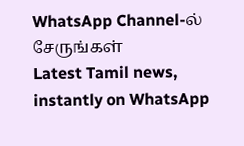WhatsApp Channel-ல் சேருங்கள்
Latest Tamil news, instantly on WhatsApp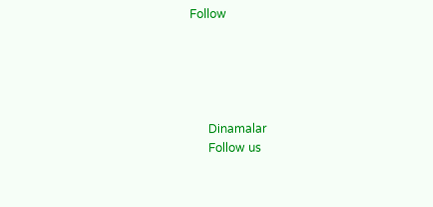Follow





      Dinamalar
      Follow us